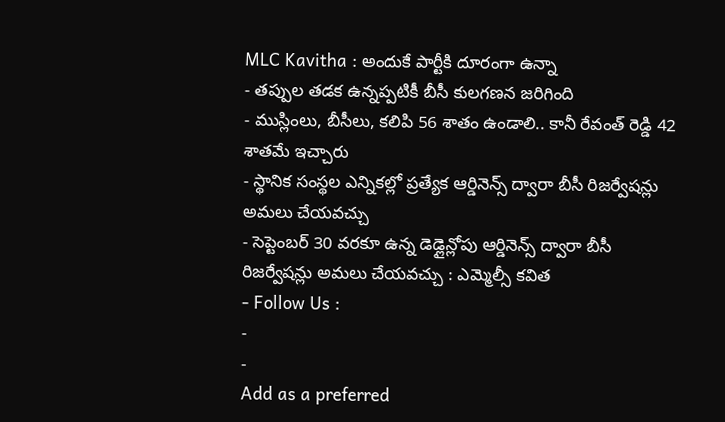MLC Kavitha : అందుకే పార్టీకి దూరంగా ఉన్నా
- తప్పుల తడక ఉన్నప్పటికీ బీసీ కులగణన జరిగింది
- ముస్లింలు, బీసీలు, కలిపి 56 శాతం ఉండాలి.. కానీ రేవంత్ రెడ్డి 42 శాతమే ఇచ్చారు
- స్థానిక సంస్థల ఎన్నికల్లో ప్రత్యేక ఆర్డినెన్స్ ద్వారా బీసీ రిజర్వేషన్లు అమలు చేయవచ్చు
- సెప్టెంబర్ 30 వరకూ ఉన్న డెడ్లైన్లోపు ఆర్డినెన్స్ ద్వారా బీసీ రిజర్వేషన్లు అమలు చేయవచ్చు : ఎమ్మెల్సీ కవిత
- Follow Us :
-
-
Add as a preferred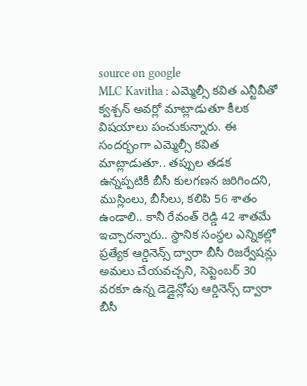source on google
MLC Kavitha : ఎమ్మెల్సీ కవిత ఎన్టీవీతో క్వశ్చన్ అవర్లో మాట్లాడుతూ కీలక విషయాలు పంచుకున్నారు. ఈ సందర్భంగా ఎమ్మెల్సీ కవిత మాట్లాడుతూ.. తప్పుల తడక ఉన్నప్పటికీ బీసీ కులగణన జరిగిందని, ముస్లింలు, బీసీలు, కలిపి 56 శాతం ఉండాలి.. కానీ రేవంత్ రెడ్డి 42 శాతమే ఇచ్చారన్నారు.. స్థానిక సంస్థల ఎన్నికల్లో ప్రత్యేక ఆర్డినెన్స్ ద్వారా బీసీ రిజర్వేషన్లు అమలు చేయవచ్చని, సెప్టెంబర్ 30 వరకూ ఉన్న డెడ్లైన్లోపు ఆర్డినెన్స్ ద్వారా బీసీ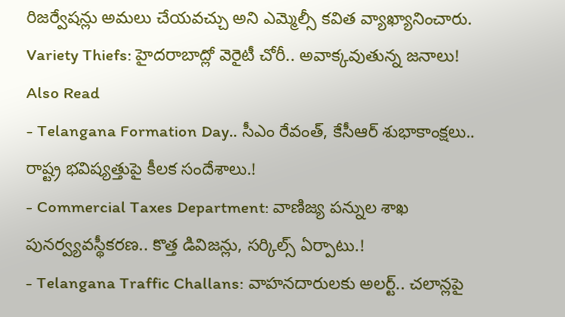రిజర్వేషన్లు అమలు చేయవచ్చు అని ఎమ్మెల్సీ కవిత వ్యాఖ్యానించారు.
Variety Thiefs: హైదరాబాద్లో వెరైటీ చోరీ.. అవాక్కవుతున్న జనాలు!
Also Read
- Telangana Formation Day.. సీఎం రేవంత్, కేసీఆర్ శుభాకాంక్షలు.. రాష్ట్ర భవిష్యత్తుపై కీలక సందేశాలు.!
- Commercial Taxes Department: వాణిజ్య పన్నుల శాఖ పునర్వ్యవస్థీకరణ.. కొత్త డివిజన్లు, సర్కిల్స్ ఏర్పాటు.!
- Telangana Traffic Challans: వాహనదారులకు అలర్ట్.. చలాన్లపై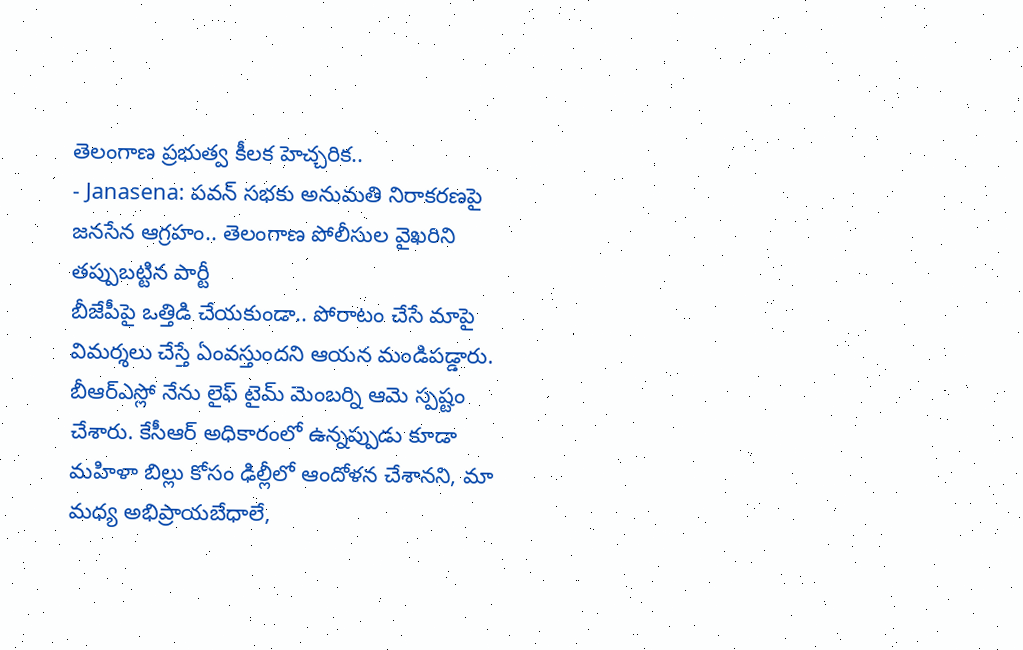తెలంగాణ ప్రభుత్వ కీలక హెచ్చరిక..
- Janasena: పవన్ సభకు అనుమతి నిరాకరణపై జనసేన ఆగ్రహం.. తెలంగాణ పోలీసుల వైఖరిని తప్పుబట్టిన పార్టీ
బీజేపీపై ఒత్తిడి చేయకుండా.. పోరాటం చేసే మాపై విమర్శలు చేస్తే ఏంవస్తుందని ఆయన మండిపడ్డారు. బీఆర్ఎస్లో నేను లైఫ్ టైమ్ మెంబర్ని ఆమె స్పష్టం చేశారు. కేసీఆర్ అధికారంలో ఉన్నప్పుడు కూడా మహిళా బిల్లు కోసం ఢిల్లీలో ఆందోళన చేశానని, మా మధ్య అభిప్రాయబేధాలే,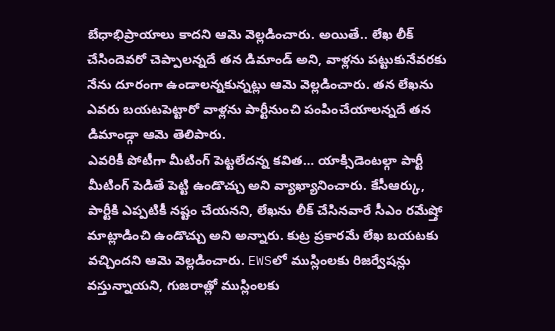బేధాభిప్రాయాలు కాదని ఆమె వెల్లడించారు. అయితే.. లేఖ లీక్ చేసిందెవరో చెప్పాలన్నదే తన డిమాండ్ అని, వాళ్లను పట్టుకునేవరకు నేను దూరంగా ఉండాలన్నకున్నట్లు ఆమె వెల్లడించారు. తన లేఖను ఎవరు బయటపెట్టారో వాళ్లను పార్టీనుంచి పంపించేయాలన్నదే తన డిమాండ్గా ఆమె తెలిపారు.
ఎవరికీ పోటీగా మీటింగ్ పెట్టలేదన్న కవిత… యాక్సిడెంటల్గా పార్టీ మీటింగ్ పెడితే పెట్టి ఉండొచ్చు అని వ్యాఖ్యానించారు. కేసీఆర్కు, పార్టీకి ఎప్పటికీ నష్టం చేయనని, లేఖను లీక్ చేసినవారే సీఎం రమేష్తో మాట్లాడించి ఉండొచ్చు అని అన్నారు. కుట్ర ప్రకారమే లేఖ బయటకు వచ్చిందని ఆమె వెల్లడించారు. EWSలో ముస్లింలకు రిజర్వేషన్లు వస్తున్నాయని, గుజరాత్లో ముస్లింలకు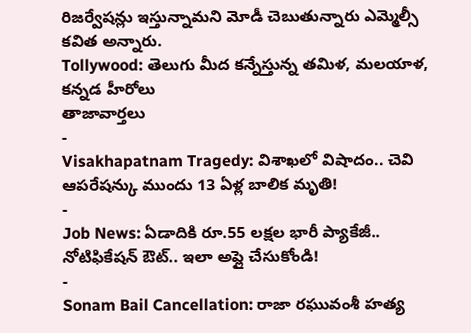రిజర్వేషన్లు ఇస్తున్నామని మోడీ చెబుతున్నారు ఎమ్మెల్సీ కవిత అన్నారు.
Tollywood: తెలుగు మీద కన్నేస్తున్న తమిళ, మలయాళ, కన్నడ హీరోలు
తాజావార్తలు
-
Visakhapatnam Tragedy: విశాఖలో విషాదం.. చెవి ఆపరేషన్కు ముందు 13 ఏళ్ల బాలిక మృతి!
-
Job News: ఏడాదికి రూ.55 లక్షల భారీ ప్యాకేజీ.. నోటిఫికేషన్ ఔట్.. ఇలా అప్లై చేసుకోండి!
-
Sonam Bail Cancellation: రాజా రఘువంశీ హత్య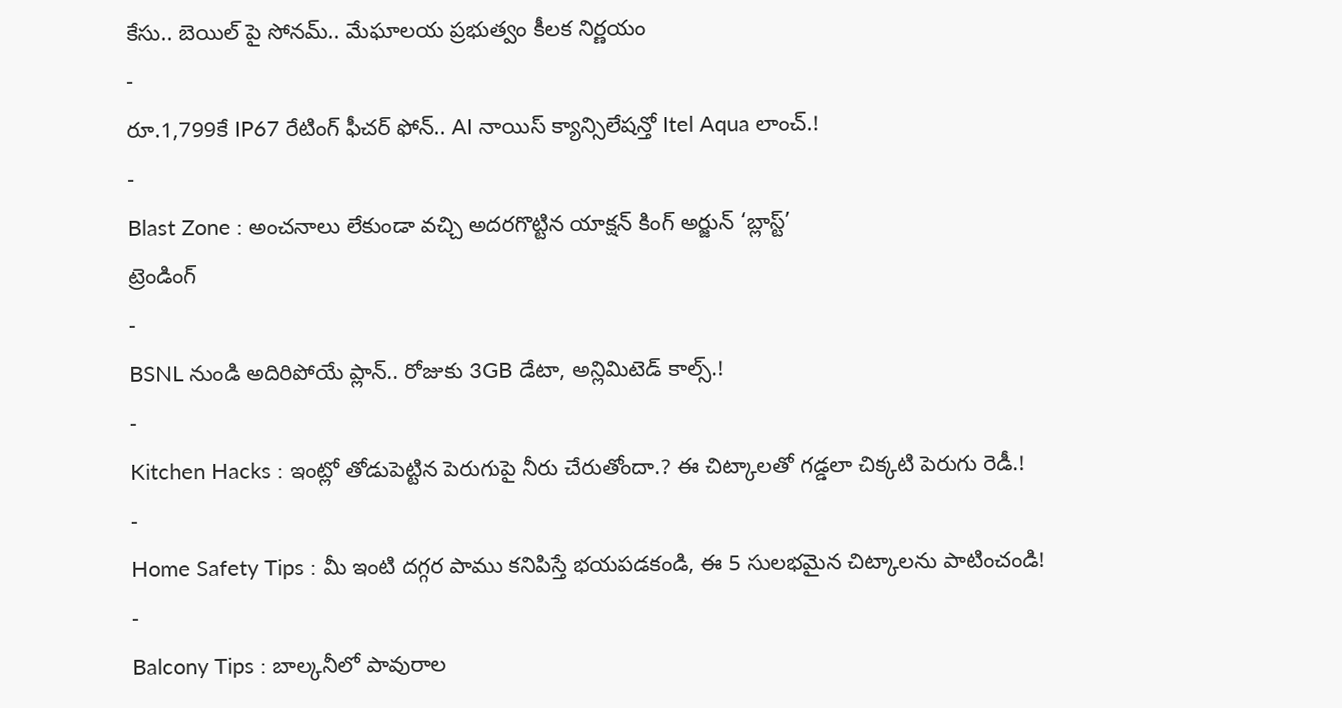కేసు.. బెయిల్ పై సోనమ్.. మేఘాలయ ప్రభుత్వం కీలక నిర్ణయం
-
రూ.1,799కే IP67 రేటింగ్ ఫీచర్ ఫోన్.. AI నాయిస్ క్యాన్సిలేషన్తో Itel Aqua లాంచ్.!
-
Blast Zone : అంచనాలు లేకుండా వచ్చి అదరగొట్టిన యాక్షన్ కింగ్ అర్జున్ ‘బ్లాస్ట్’
ట్రెండింగ్
-
BSNL నుండి అదిరిపోయే ప్లాన్.. రోజుకు 3GB డేటా, అన్లిమిటెడ్ కాల్స్.!
-
Kitchen Hacks : ఇంట్లో తోడుపెట్టిన పెరుగుపై నీరు చేరుతోందా.? ఈ చిట్కాలతో గడ్డలా చిక్కటి పెరుగు రెడీ.!
-
Home Safety Tips : మీ ఇంటి దగ్గర పాము కనిపిస్తే భయపడకండి, ఈ 5 సులభమైన చిట్కాలను పాటించండి!
-
Balcony Tips : బాల్కనీలో పావురాల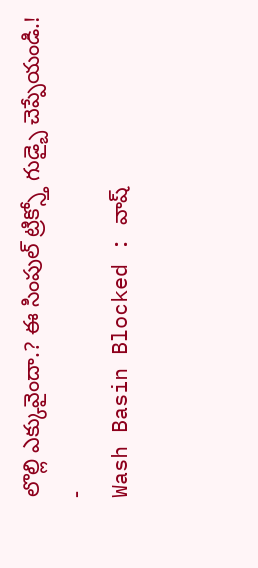లొల్లి ఎక్కువైందా.? ఈ సింపుల్ ట్రిక్స్తో గుడ్బై చెప్పేయండి.!
-
Wash Basin Blocked : వాష్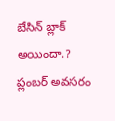బేసిన్ బ్లాక్ అయిందా.? ప్లంబర్ అవసరం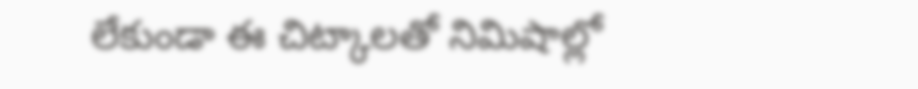లేకుండా ఈ చిట్కాలతో నిమిషాల్లో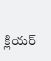క్లియర్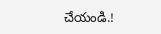చేయండి.!